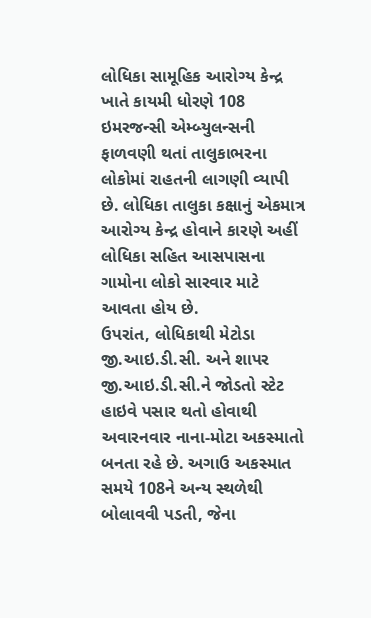લોધિકા સામૂહિક આરોગ્ય કેન્દ્ર ખાતે કાયમી ધોરણે 108 ઇમરજન્સી એમ્બ્યુલન્સની ફાળવણી થતાં તાલુકાભરના લોકોમાં રાહતની લાગણી વ્યાપી છે. લોધિકા તાલુકા કક્ષાનું એકમાત્ર આરોગ્ય કેન્દ્ર હોવાને કારણે અહીં લોધિકા સહિત આસપાસના ગામોના લોકો સારવાર માટે આવતા હોય છે.
ઉપરાંત, લોધિકાથી મેટોડા જી.આઇ.ડી.સી. અને શાપર જી.આઇ.ડી.સી.ને જોડતો સ્ટેટ હાઇવે પસાર થતો હોવાથી અવારનવાર નાના-મોટા અકસ્માતો બનતા રહે છે. અગાઉ અકસ્માત સમયે 108ને અન્ય સ્થળેથી બોલાવવી પડતી, જેના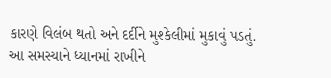કારણે વિલંબ થતો અને દર્દીને મુશ્કેલીમાં મુકાવું પડતું.
આ સમસ્યાને ધ્યાનમાં રાખીને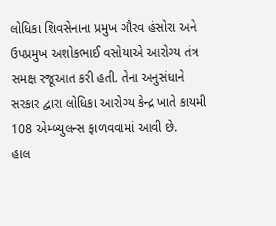લોધિકા શિવસેનાના પ્રમુખ ગૌરવ હંસોરા અને ઉપપ્રમુખ અશોકભાઈ વસોયાએ આરોગ્ય તંત્ર સમક્ષ રજૂઆત કરી હતી. તેના અનુસંધાને સરકાર દ્વારા લોધિકા આરોગ્ય કેન્દ્ર ખાતે કાયમી 108 એમ્બ્યુલન્સ ફાળવવામાં આવી છે.
હાલ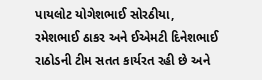પાયલોટ યોગેશભાઈ સોરઠીયા, રમેશભાઈ ઠાકર અને ઈએમટી દિનેશભાઈ રાઠોડની ટીમ સતત કાર્યરત રહી છે અને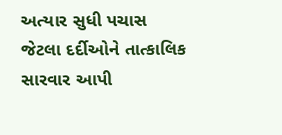અત્યાર સુધી પચાસ જેટલા દર્દીઓને તાત્કાલિક સારવાર આપી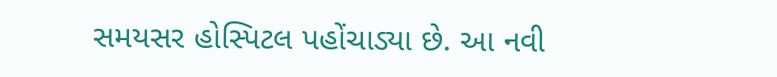સમયસર હોસ્પિટલ પહોંચાડ્યા છે. આ નવી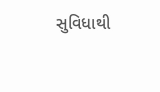સુવિધાથી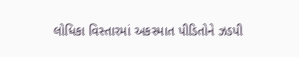લોધિકા વિસ્તારમાં અકસ્માત પીડિતોને ઝડપી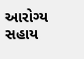આરોગ્ય સહાય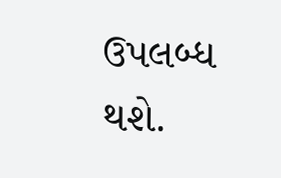ઉપલબ્ધ થશે.